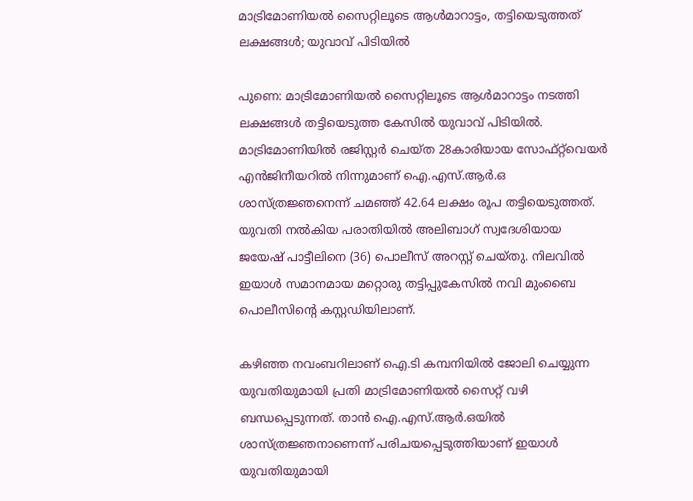മാട്രിമോണിയൽ സൈറ്റിലൂടെ ആൾമാറാട്ടം, തട്ടിയെടുത്തത് ലക്ഷങ്ങൾ; യുവാവ് പിടിയിൽ

പുണെ: മാട്രിമോണിയൽ സൈറ്റിലൂടെ ആൾമാറാട്ടം നടത്തി ലക്ഷങ്ങൾ തട്ടിയെടുത്ത കേസിൽ യുവാവ് പിടിയിൽ. മാട്രിമോണിയിൽ രജിസ്റ്റർ ചെയ്ത 28കാരിയായ സോഫ്റ്റ്‌വെയർ എൻജിനീയറിൽ നിന്നുമാണ് ഐ.എസ്.ആർ.ഒ ശാസ്ത്രജ്ഞനെന്ന് ചമഞ്ഞ് 42.64 ലക്ഷം രൂപ തട്ടിയെടുത്തത്. യുവതി നൽകിയ പരാതിയിൽ അലിബാഗ് സ്വദേശിയായ ജയേഷ് പാട്ടീലിനെ (36) പൊലീസ് അറസ്റ്റ് ചെയ്തു. നിലവിൽ ഇയാൾ സമാനമായ മറ്റൊരു തട്ടിപ്പുകേസിൽ നവി മുംബൈ പൊലീസിന്റെ കസ്റ്റഡിയിലാണ്.

കഴിഞ്ഞ നവംബറിലാണ് ഐ.ടി കമ്പനിയിൽ ജോലി ചെയ്യുന്ന യുവതിയുമായി പ്രതി മാട്രിമോണിയൽ സൈറ്റ് വഴി ബന്ധപ്പെടുന്നത്. താൻ ഐ.എസ്.ആർ.ഒയിൽ ശാസ്ത്രജ്ഞനാണെന്ന് പരിചയപ്പെടുത്തിയാണ് ഇയാൾ യുവതിയുമായി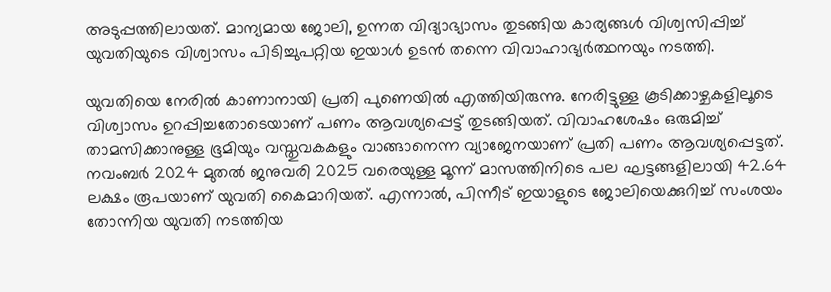അടുപ്പത്തിലായത്. മാന്യമായ ജോലി, ഉന്നത വിദ്യാഭ്യാസം തുടങ്ങിയ കാര്യങ്ങൾ വിശ്വസിപ്പിച്ച് യുവതിയുടെ വിശ്വാസം പിടിച്ചുപറ്റിയ ഇയാൾ ഉടൻ തന്നെ വിവാഹാഭ്യർത്ഥനയും നടത്തി.

യുവതിയെ നേരിൽ കാണാനായി പ്രതി പുണെയിൽ എത്തിയിരുന്നു. നേരിട്ടുള്ള കൂടിക്കാഴ്ചകളിലൂടെ വിശ്വാസം ഉറപ്പിച്ചതോടെയാണ് പണം ആവശ്യപ്പെട്ട് തുടങ്ങിയത്. വിവാഹശേഷം ഒരുമിച്ച് താമസിക്കാനുള്ള ഭൂമിയും വസ്തുവകകളും വാങ്ങാനെന്ന വ്യാജേനയാണ് പ്രതി പണം ആവശ്യപ്പെട്ടത്. നവംബർ 2024 മുതൽ ജനുവരി 2025 വരെയുള്ള മൂന്ന് മാസത്തിനിടെ പല ഘട്ടങ്ങളിലായി 42.64 ലക്ഷം രൂപയാണ് യുവതി കൈമാറിയത്. എന്നാൽ, പിന്നീട് ഇയാളുടെ ജോലിയെക്കുറിച്ച് സംശയം തോന്നിയ യുവതി നടത്തിയ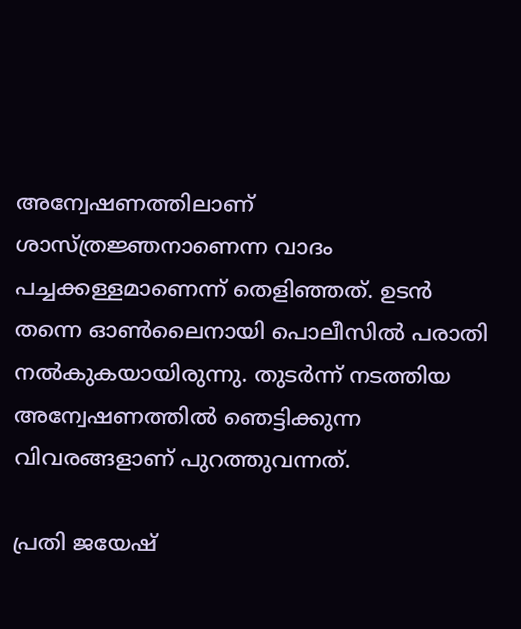അന്വേഷണത്തിലാണ് ശാസ്ത്രജ്ഞനാണെന്ന വാദം പച്ചക്കള്ളമാണെന്ന് തെളിഞ്ഞത്. ഉടൻ തന്നെ ഓൺലൈനായി പൊലീസിൽ പരാതി നൽകുകയായിരുന്നു. തുടർന്ന് നടത്തിയ അന്വേഷണത്തിൽ ഞെട്ടിക്കുന്ന വിവരങ്ങളാണ് പുറത്തുവന്നത്.

പ്രതി ജയേഷ്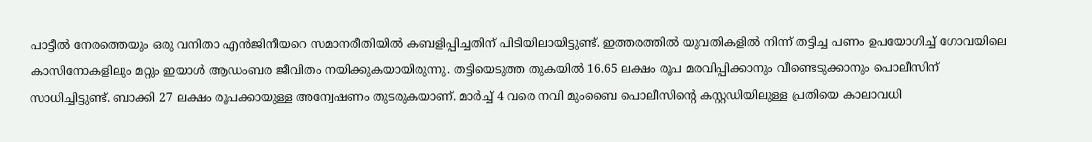പാട്ടീൽ നേരത്തെയും ഒരു വനിതാ എൻജിനീയറെ സമാനരീതിയിൽ കബളിപ്പിച്ചതിന് പിടിയിലായിട്ടുണ്ട്. ഇത്തരത്തിൽ യുവതികളിൽ നിന്ന് തട്ടിച്ച പണം ഉപയോഗിച്ച് ഗോവയിലെ കാസിനോകളിലും മറ്റും ഇയാൾ ആഡംബര ജീവിതം നയിക്കുകയായിരുന്നു. തട്ടിയെടുത്ത തുകയിൽ 16.65 ലക്ഷം രൂപ മരവിപ്പിക്കാനും വീണ്ടെടുക്കാനും പൊലീസിന് സാധിച്ചിട്ടുണ്ട്. ബാക്കി 27 ലക്ഷം രൂപക്കായുള്ള അന്വേഷണം തുടരുകയാണ്. മാർച്ച് 4 വരെ നവി മുംബൈ പൊലീസിന്റെ കസ്റ്റഡിയിലുള്ള പ്രതിയെ കാലാവധി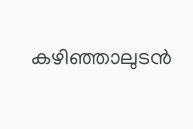കഴിഞ്ഞാലുടൻ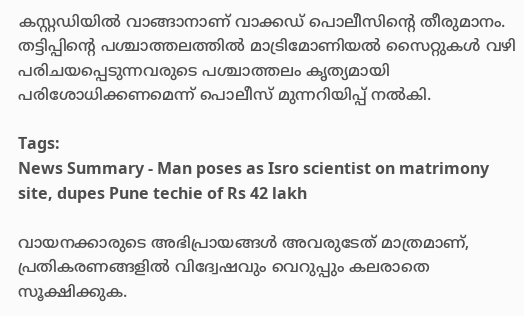കസ്റ്റഡിയിൽ വാങ്ങാനാണ് വാക്കഡ് പൊലീസിന്റെ തീരുമാനം. തട്ടിപ്പിന്റെ പശ്ചാത്തലത്തിൽ മാട്രിമോണിയൽ സൈറ്റുകൾ വഴി പരിചയപ്പെടുന്നവരുടെ പശ്ചാത്തലം കൃത്യമായി പരിശോധിക്കണമെന്ന് പൊലീസ് മുന്നറിയിപ്പ് നൽകി.

Tags:
News Summary - Man poses as Isro scientist on matrimony site, dupes Pune techie of Rs 42 lakh

വായനക്കാരുടെ അഭിപ്രായങ്ങള്‍ അവരുടേത് മാത്രമാണ്, പ്രതികരണങ്ങളിൽ വിദ്വേഷവും വെറുപ്പും കലരാതെ സൂക്ഷിക്കുക.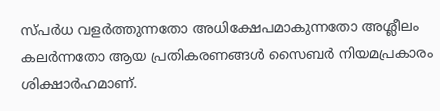സ്പർധ വളർത്തുന്നതോ അധിക്ഷേപമാകുന്നതോ അശ്ലീലം കലർന്നതോ ആയ പ്രതികരണങ്ങൾ സൈബർ നിയമപ്രകാരം ശിക്ഷാർഹമാണ്.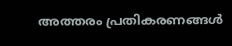അത്തരം പ്രതികരണങ്ങൾ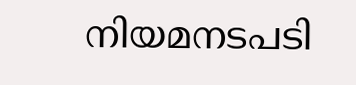നിയമനടപടി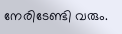നേരിടേണ്ടി വരും.